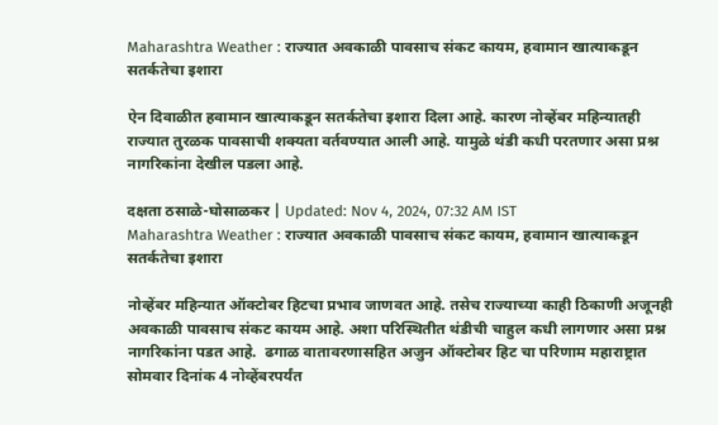Maharashtra Weather : राज्यात अवकाळी पावसाच संकट कायम, हवामान खात्याकडून सतर्कतेचा इशारा

ऐन दिवाळीत हवामान खात्याकडून सतर्कतेचा इशारा दिला आहे. कारण नोव्हेंबर महिन्यातही राज्यात तुरळक पावसाची शक्यता वर्तवण्यात आली आहे. यामुळे थंडी कधी परतणार असा प्रश्न नागरिकांना देखील पडला आहे.

दक्षता ठसाळे-घोसाळकर | Updated: Nov 4, 2024, 07:32 AM IST
Maharashtra Weather : राज्यात अवकाळी पावसाच संकट कायम, हवामान खात्याकडून सतर्कतेचा इशारा

नोव्हेंबर महिन्यात ऑक्टोबर हिटचा प्रभाव जाणवत आहे. तसेच राज्याच्या काही ठिकाणी अजूनही अवकाळी पावसाच संकट कायम आहे. अशा परिस्थितीत थंडीची चाहुल कधी लागणार असा प्रश्न नागरिकांना पडत आहे.  ढगाळ वातावरणासहित अजुन ऑक्टोबर हिट चा परिणाम महाराष्ट्रात सोमवार दिनांक 4 नोव्हेंबरपर्यंत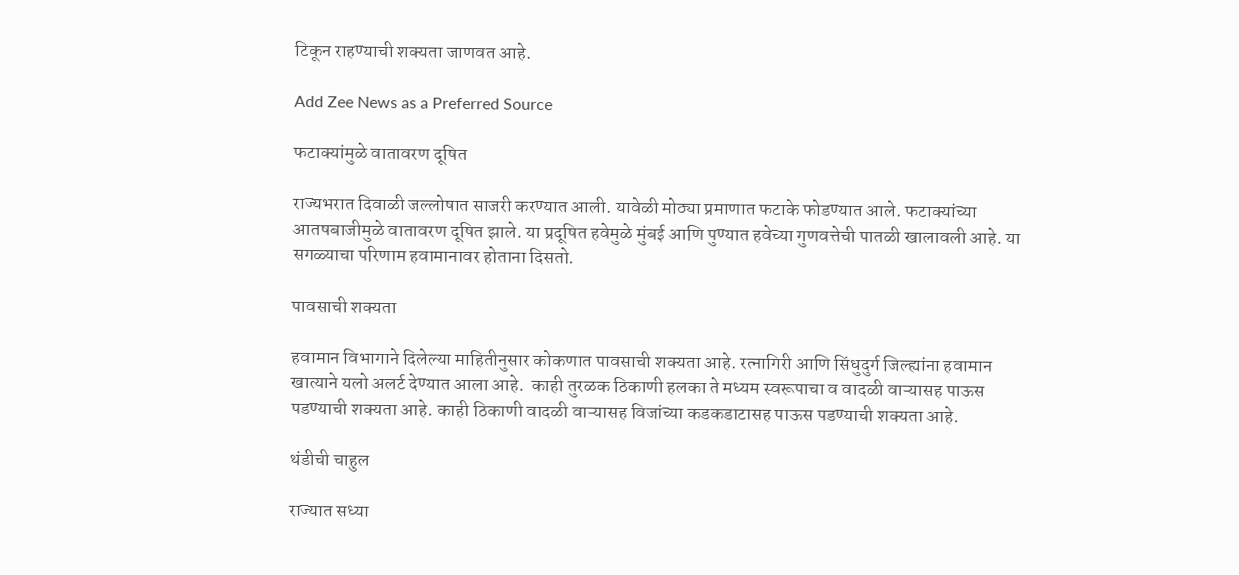टिकून राहण्याची शक्यता जाणवत आहे.

Add Zee News as a Preferred Source

फटाक्यांमुळे वातावरण दूषित

राज्यभरात दिवाळी जल्लोषात साजरी करण्यात आली. यावेळी मोठ्या प्रमाणात फटाके फोडण्यात आले. फटाक्यांच्या आतषबाजीमुळे वातावरण दूषित झाले. या प्रदूषित हवेमुळे मुंबई आणि पुण्यात हवेच्या गुणवत्तेची पातळी खालावली आहे. या सगळ्याचा परिणाम हवामानावर होताना दिसतो.

पावसाची शक्यता

हवामान विभागाने दिलेल्या माहितीनुसार कोकणात पावसाची शक्यता आहे. रत्नागिरी आणि सिंधुदुर्ग जिल्ह्यांना हवामान खात्याने यलो अलर्ट देण्यात आला आहे.  काही तुरळक ठिकाणी हलका ते मध्यम स्वरूपाचा व वादळी वाऱ्यासह पाऊस पडण्याची शक्यता आहे. काही ठिकाणी वादळी वाऱ्यासह विजांच्या कडकडाटासह पाऊस पडण्याची शक्यता आहे.

थंडीची चाहुल

राज्यात सध्या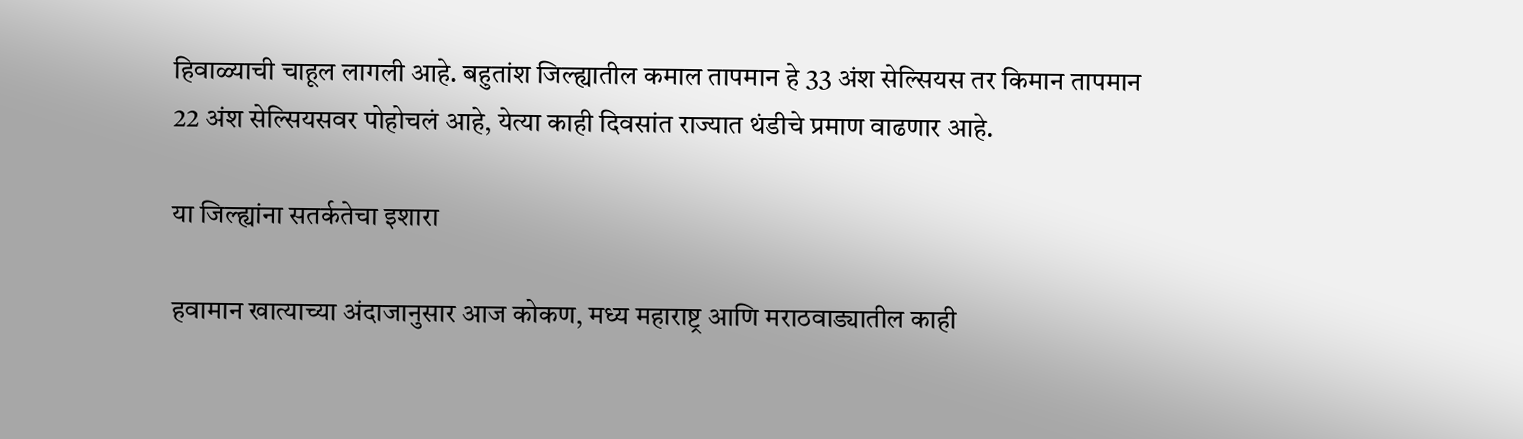हिवाळ्याची चाहूल लागली आहे. बहुतांश जिल्ह्यातील कमाल तापमान हे 33 अंश सेल्सियस तर किमान तापमान 22 अंश सेल्सियसवर पोहोचलं आहे, येत्या काही दिवसांत राज्यात थंडीचे प्रमाण वाढणार आहे.

या जिल्ह्यांना सतर्कतेचा इशारा

हवामान खात्याच्या अंदाजानुसार आज कोकण, मध्य महाराष्ट्र आणि मराठवाड्यातील काही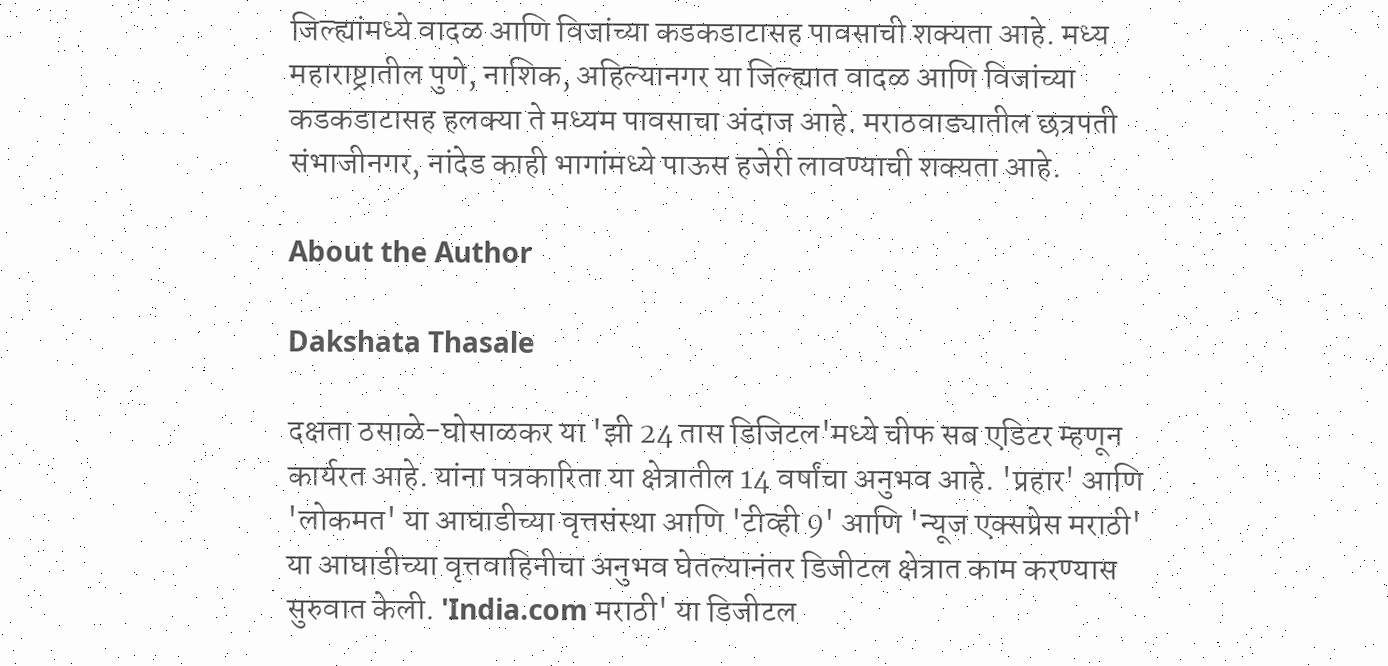जिल्ह्यांमध्ये वादळ आणि विजांच्या कडकडाटासह पावसाची शक्यता आहे. मध्य महाराष्ट्रातील पुणे, नाशिक, अहिल्यानगर या जिल्ह्यात वादळ आणि विजांच्या कडकडाटासह हलक्या ते मध्यम पावसाचा अंदाज आहे. मराठवाड्यातील छत्रपती संभाजीनगर, नांदेड काही भागांमध्ये पाऊस हजेरी लावण्याची शक्यता आहे.

About the Author

Dakshata Thasale

दक्षता ठसाळे-घोसाळकर या 'झी 24 तास डिजिटल'मध्ये चीफ सब एडिटर म्हणून कार्यरत आहे. यांना पत्रकारिता या क्षेत्रातील 14 वर्षांचा अनुभव आहे. 'प्रहार' आणि 'लोकमत' या आघाडीच्या वृत्तसंस्था आणि 'टीव्ही 9' आणि 'न्यूज एक्सप्रेस मराठी' या आघाडीच्या वृत्तवाहिनीचा अनुभव घेतल्यानंतर डिजीटल क्षेत्रात काम करण्यास सुरुवात केली. 'India.com मराठी' या डिजीटल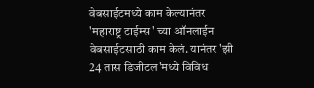वेबसाईटमध्ये काम केल्यानंतर 'महाराष्ट्र टाईम्स' च्या ऑनलाईन वेबसाईटसाठी काम केलं. यानंतर 'झी 24 तास डिजीटल'मध्ये विविध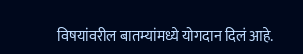विषयांवरील बातम्यांमध्ये योगदान दिलं आहे.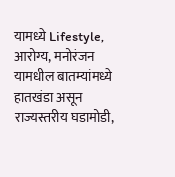यामध्ये Lifestyle, आरोग्य, मनोरंजन यामधील बातम्यांमध्ये हातखंडा असून राज्यस्तरीय घडामोडी,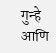गुन्हे आणि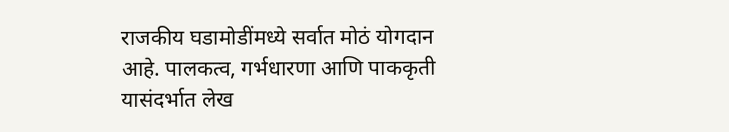राजकीय घडामोडींमध्ये सर्वात मोठं योगदान आहे. पालकत्व, गर्भधारणा आणि पाककृती यासंदर्भात लेख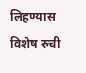लिहण्यास विशेष रुची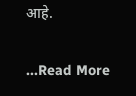आहे.

...Read More